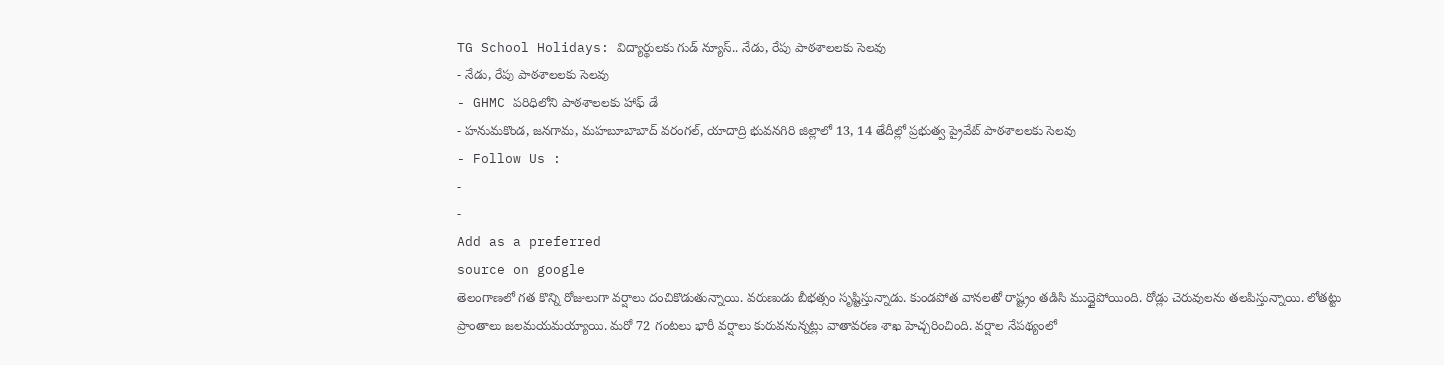TG School Holidays: విద్యార్థులకు గుడ్ న్యూస్.. నేడు, రేపు పాఠశాలలకు సెలవు
- నేడు, రేపు పాఠశాలలకు సెలవు
- GHMC పరిధిలోని పాఠశాలలకు హాఫ్ డే
- హనుమకొండ, జనగామ, మహబూబాబాద్ వరంగల్, యాదాద్రి భువనగిరి జిల్లాలో 13, 14 తేదీల్లో ప్రభుత్వ ప్రైవేట్ పాఠశాలలకు సెలవు
- Follow Us :
-
-
Add as a preferred
source on google
తెలంగాణలో గత కొన్ని రోజులుగా వర్షాలు దంచికొడుతున్నాయి. వరుణుడు బీభత్సం సృష్టిస్తున్నాడు. కుండపోత వానలతో రాష్ట్రం తడిసి ముద్దైపోయింది. రోడ్లు చెరువులను తలపిస్తున్నాయి. లోతట్టు ప్రాంతాలు జలమయమయ్యాయి. మరో 72 గంటలు భారీ వర్షాలు కురువనున్నట్లు వాతావరణ శాఖ హెచ్చరించింది. వర్షాల నేపథ్యంలో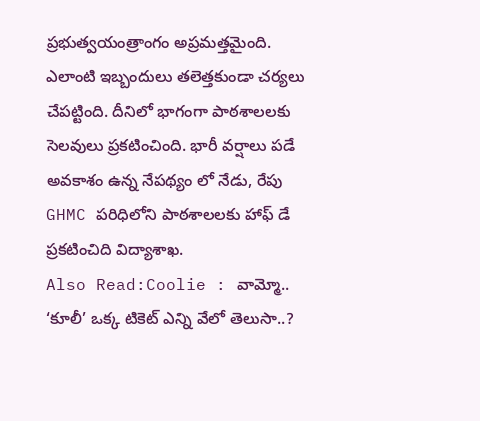ప్రభుత్వయంత్రాంగం అప్రమత్తమైంది. ఎలాంటి ఇబ్బందులు తలెత్తకుండా చర్యలు చేపట్టింది. దీనిలో భాగంగా పాఠశాలలకు సెలవులు ప్రకటించింది. భారీ వర్షాలు పడే అవకాశం ఉన్న నేపథ్యం లో నేడు, రేపు GHMC పరిధిలోని పాఠశాలలకు హాఫ్ డే ప్రకటించిది విద్యాశాఖ.
Also Read:Coolie : వామ్మో.. ‘కూలీ’ ఒక్క టికెట్ ఎన్ని వేలో తెలుసా..?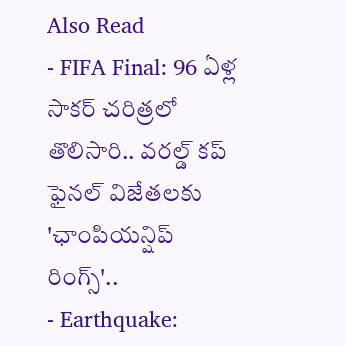Also Read
- FIFA Final: 96 ఏళ్ల సాకర్ చరిత్రలో తొలిసారి.. వరల్డ్ కప్ ఫైనల్ విజేతలకు 'ఛాంపియన్షిప్ రింగ్స్'..
- Earthquake: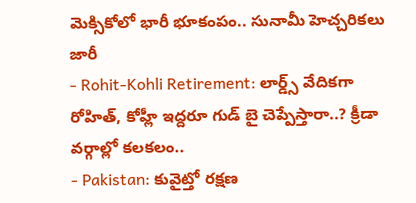మెక్సికోలో భారీ భూకంపం.. సునామీ హెచ్చరికలు జారీ
- Rohit-Kohli Retirement: లార్డ్స్ వేదికగా రోహిత్, కోహ్లీ ఇద్దరూ గుడ్ బై చెప్పేస్తారా..? క్రీడా వర్గాల్లో కలకలం..
- Pakistan: కువైట్తో రక్షణ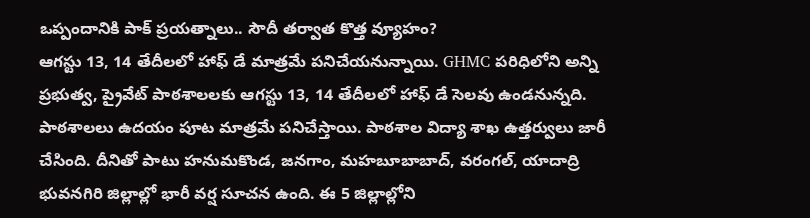ఒప్పందానికి పాక్ ప్రయత్నాలు.. సౌదీ తర్వాత కొత్త వ్యూహం?
ఆగస్టు 13, 14 తేదీలలో హాఫ్ డే మాత్రమే పనిచేయనున్నాయి. GHMC పరిధిలోని అన్ని ప్రభుత్వ, ప్రైవేట్ పాఠశాలలకు ఆగస్టు 13, 14 తేదీలలో హాఫ్ డే సెలవు ఉండనున్నది. పాఠశాలలు ఉదయం పూట మాత్రమే పనిచేస్తాయి. పాఠశాల విద్యా శాఖ ఉత్తర్వులు జారీ చేసింది. దీనితో పాటు హనుమకొండ, జనగాం, మహబూబాబాద్, వరంగల్, యాదాద్రి భువనగిరి జిల్లాల్లో భారీ వర్ష సూచన ఉంది. ఈ 5 జిల్లాల్లోని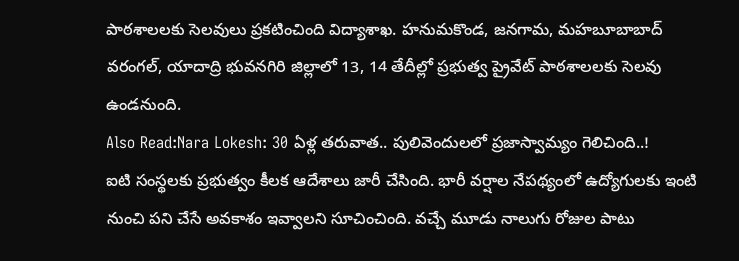పాఠశాలలకు సెలవులు ప్రకటించింది విద్యాశాఖ. హనుమకొండ, జనగామ, మహబూబాబాద్ వరంగల్, యాదాద్రి భువనగిరి జిల్లాలో 13, 14 తేదీల్లో ప్రభుత్వ ప్రైవేట్ పాఠశాలలకు సెలవు ఉండనుంది.
Also Read:Nara Lokesh: 30 ఏళ్ల తరువాత.. పులివెందులలో ప్రజాస్వామ్యం గెలిచింది..!
ఐటి సంస్థలకు ప్రభుత్వం కీలక ఆదేశాలు జారీ చేసింది. భారీ వర్షాల నేపథ్యంలో ఉద్యోగులకు ఇంటి నుంచి పని చేసే అవకాశం ఇవ్వాలని సూచించింది. వచ్చే మూడు నాలుగు రోజుల పాటు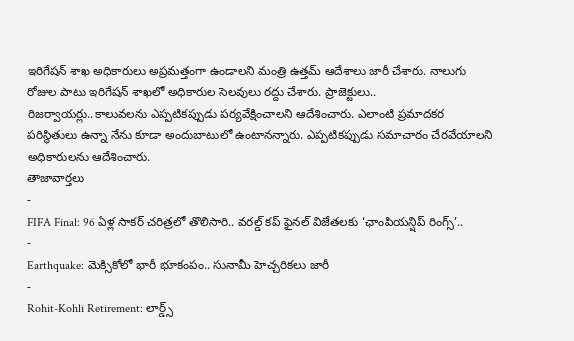ఇరిగేషన్ శాఖ అధికారులు అప్రమత్తంగా ఉండాలని మంత్రి ఉత్తమ్ ఆదేశాలు జారీ చేశారు. నాలుగు రోజుల పాటు ఇరిగేషన్ శాఖలో అధికారుల సెలవులు రద్దు చేశారు. ప్రాజెక్టులు.. రిజర్వాయర్లు..కాలువలను ఎప్పటికప్పుడు పర్యవేక్షించాలని ఆదేశించారు. ఎలాంటి ప్రమాదకర పరిస్థితులు ఉన్నా నేను కూడా అందుబాటులో ఉంటానన్నారు. ఎప్పటికప్పుడు సమాచారం చేరవేయాలని అధికారులను ఆదేశించారు.
తాజావార్తలు
-
FIFA Final: 96 ఏళ్ల సాకర్ చరిత్రలో తొలిసారి.. వరల్డ్ కప్ ఫైనల్ విజేతలకు ‘ఛాంపియన్షిప్ రింగ్స్’..
-
Earthquake: మెక్సికోలో భారీ భూకంపం.. సునామీ హెచ్చరికలు జారీ
-
Rohit-Kohli Retirement: లార్డ్స్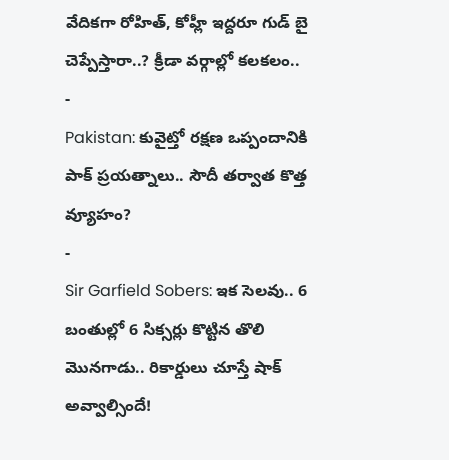వేదికగా రోహిత్, కోహ్లీ ఇద్దరూ గుడ్ బై చెప్పేస్తారా..? క్రీడా వర్గాల్లో కలకలం..
-
Pakistan: కువైట్తో రక్షణ ఒప్పందానికి పాక్ ప్రయత్నాలు.. సౌదీ తర్వాత కొత్త వ్యూహం?
-
Sir Garfield Sobers: ఇక సెలవు.. 6 బంతుల్లో 6 సిక్సర్లు కొట్టిన తొలి మొనగాడు.. రికార్డులు చూస్తే షాక్ అవ్వాల్సిందే!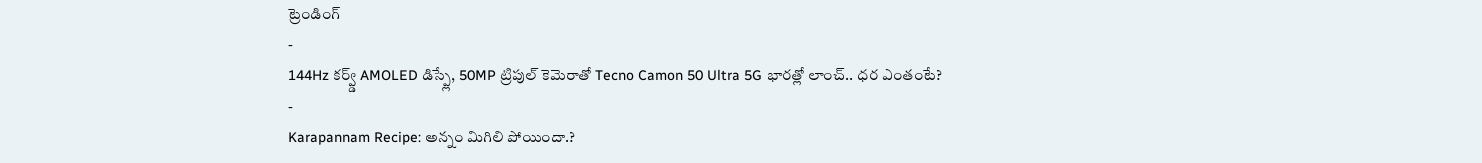ట్రెండింగ్
-
144Hz కర్వ్డ్ AMOLED డిస్ప్లే, 50MP ట్రిపుల్ కెమెరాతో Tecno Camon 50 Ultra 5G భారత్లో లాంచ్.. ధర ఎంతంటే?
-
Karapannam Recipe: అన్నం మిగిలి పోయిందా.?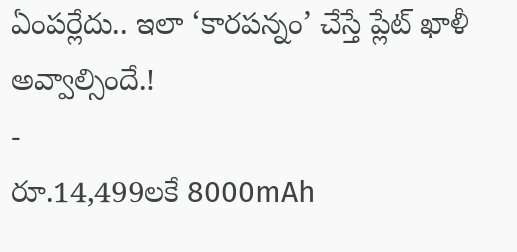ఏంపర్లేదు.. ఇలా ‘కారపన్నం’ చేస్తే ప్లేట్ ఖాళీ అవ్వాల్సిందే.!
-
రూ.14,499లకే 8000mAh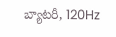బ్యాటరీ, 120Hz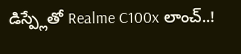డిస్ప్లేతో Realme C100x లాంచ్..!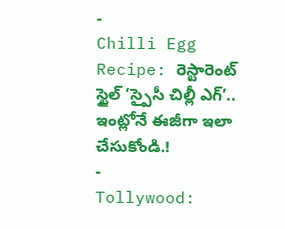-
Chilli Egg Recipe: రెస్టారెంట్ స్టైల్ ‘స్పైసీ చిల్లీ ఎగ్’.. ఇంట్లోనే ఈజీగా ఇలా చేసుకోండి.!
-
Tollywood: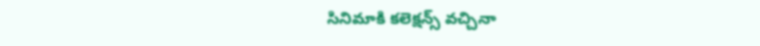సినిమాకి కలెక్షన్స్ వచ్చినా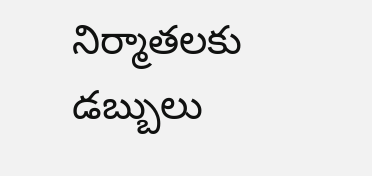నిర్మాతలకు డబ్బులు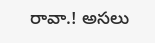రావా.! అసలు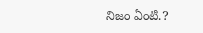నిజం ఏంటి.?